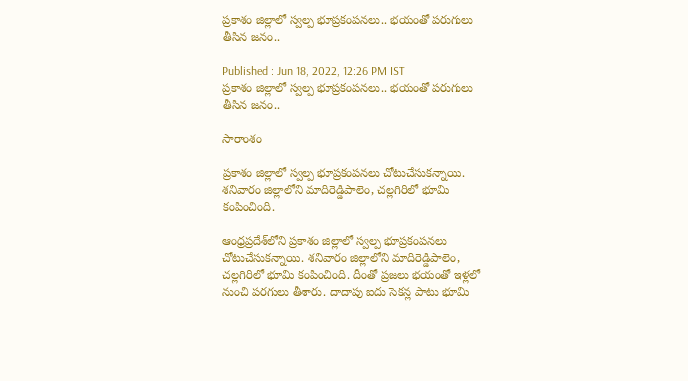ప్రకాశం జిల్లాలో స్వల్ప భూప్రకంపనలు.. భయంతో పరుగులు తీసిన జనం..

Published : Jun 18, 2022, 12:26 PM IST
ప్రకాశం జిల్లాలో స్వల్ప భూప్రకంపనలు.. భయంతో పరుగులు తీసిన జనం..

సారాంశం

ప్రకాశం జిల్లాలో స్వల్ప భూప్రకంపనలు చోటుచేసుకన్నాయి. శనివారం జిల్లాలోని మాదిరెడ్డిపాలెం, చల్లగిరిలో భూమి కంపించింది.

ఆంధ్రప్రదేశ్‌లోని ప్రకాశం జిల్లాలో స్వల్ప భూప్రకంపనలు చోటుచేసుకన్నాయి. శనివారం జిల్లాలోని మాదిరెడ్డిపాలెం, చల్లగిరిలో భూమి కంపించింది. దీంతో ప్రజలు భయంతో ఇళ్లలో నుంచి పరగులు తీశారు. దాదాపు ఐదు సెకన్ల పాటు భూమి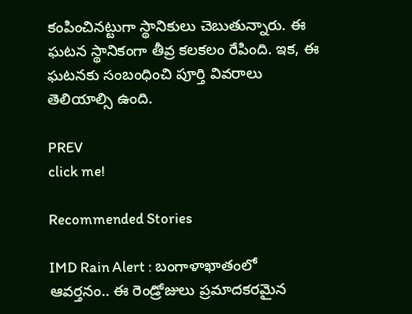కంపించినట్టుగా స్థానికులు చెబుతున్నారు. ఈ ఘటన స్థానికంగా తీవ్ర కలకలం రేపింది. ఇక, ఈ ఘటనకు సంబంధించి పూర్తి వివరాలు తెలియాల్సి ఉంది.

PREV
click me!

Recommended Stories

IMD Rain Alert : బంగాళాఖాతంలో ఆవర్తనం.. ఈ రెండ్రోజులు ప్రమాదకరమైన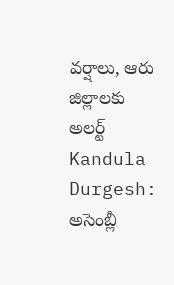వర్షాలు, ఆరు జిల్లాలకు అలర్ట్
Kandula Durgesh: అసెంబ్లీ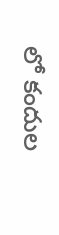లో కందుల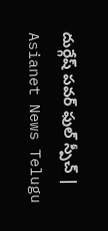దుర్గేష్ పవర్ ఫుల్ స్పీచ్ | Asianet News Telugu